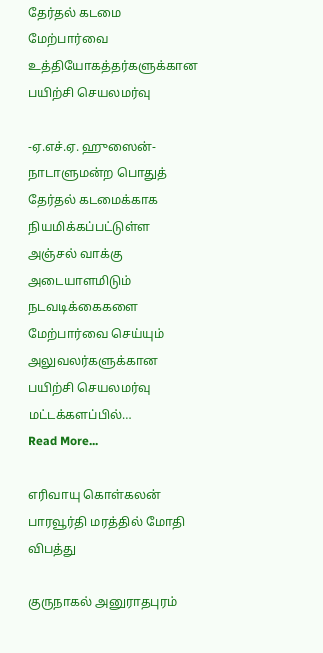தேர்தல் கடமை மேற்பார்வை உத்தியோகத்தர்களுக்கான பயிற்சி செயலமர்வு

-ஏ.எச்.ஏ. ஹுஸைன்- நாடாளுமன்ற பொதுத் தேர்தல் கடமைக்காக நியமிக்கப்பட்டுள்ள அஞ்சல் வாக்கு அடையாளமிடும் நடவடிக்கைகளை மேற்பார்வை செய்யும் அலுவலர்களுக்கான பயிற்சி செயலமர்வு மட்டக்களப்பில்…
Read More...

எரிவாயு கொள்கலன் பாரவூர்தி மரத்தில் மோதி விபத்து

குருநாகல் அனுராதபுரம்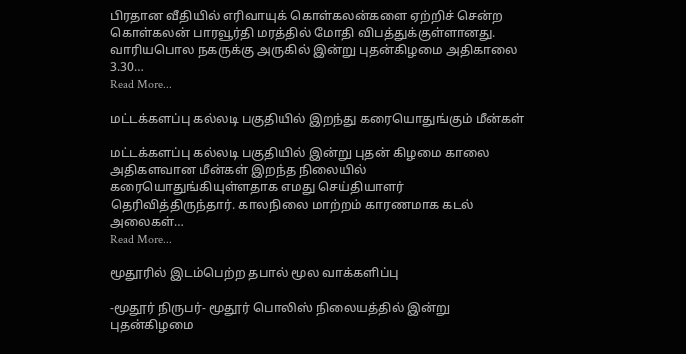பிரதான வீதியில் எரிவாயுக் கொள்கலன்களை ஏற்றிச் சென்ற கொள்கலன் பாரவூர்தி மரத்தில் மோதி விபத்துக்குள்ளானது. வாரியபொல நகருக்கு அருகில் இன்று புதன்கிழமை அதிகாலை 3.30…
Read More...

மட்டக்களப்பு கல்லடி பகுதியில் இறந்து கரையொதுங்கும் மீன்கள்

மட்டக்களப்பு கல்லடி பகுதியில் இன்று புதன் கிழமை காலை அதிகளவான மீன்கள் இறந்த நிலையில் கரையொதுங்கியுள்ளதாக எமது செய்தியாளர் தெரிவித்திருந்தார். காலநிலை மாற்றம் காரணமாக கடல் அலைகள்…
Read More...

மூதூரில் இடம்பெற்ற தபால் மூல வாக்களிப்பு

-மூதூர் நிருபர்- மூதூர் பொலிஸ் நிலையத்தில் இன்று புதன்கிழமை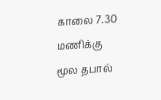காலை 7.30 மணிக்கு மூல தபால்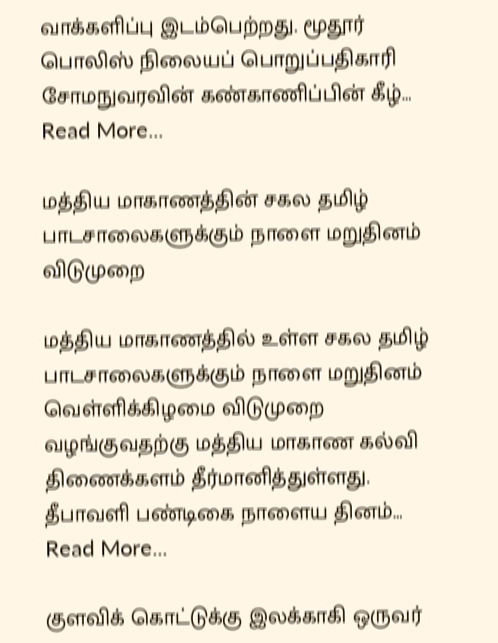வாக்களிப்பு இடம்பெற்றது. மூதூர் பொலிஸ் நிலையப் பொறுப்பதிகாரி சோமநுவரவின் கண்காணிப்பின் கீழ்…
Read More...

மத்திய மாகாணத்தின் சகல தமிழ் பாடசாலைகளுக்கும் நாளை மறுதினம் விடுமுறை

மத்திய மாகாணத்தில் உள்ள சகல தமிழ் பாடசாலைகளுக்கும் நாளை மறுதினம் வெள்ளிக்கிழமை விடுமுறை வழங்குவதற்கு மத்திய மாகாண கல்வி திணைக்களம் தீர்மானித்துள்ளது. தீபாவளி பண்டிகை நாளைய தினம்…
Read More...

குளவிக் கொட்டுக்கு இலக்காகி ஒருவர்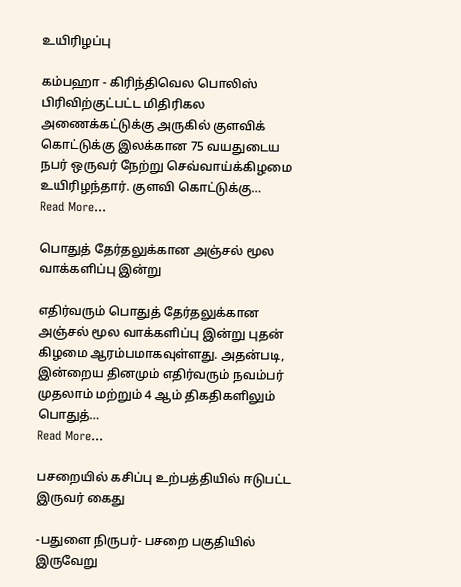உயிரிழப்பு

கம்பஹா - கிரிந்திவெல பொலிஸ் பிரிவிற்குட்பட்ட மிதிரிகல அணைக்கட்டுக்கு அருகில் குளவிக் கொட்டுக்கு இலக்கான 75 வயதுடைய நபர் ஒருவர் நேற்று செவ்வாய்க்கிழமை உயிரிழந்தார். குளவி கொட்டுக்கு…
Read More...

பொதுத் தேர்தலுக்கான அஞ்சல் மூல வாக்களிப்பு இன்று

எதிர்வரும் பொதுத் தேர்தலுக்கான அஞ்சல் மூல வாக்களிப்பு இன்று புதன் கிழமை ஆரம்பமாகவுள்ளது. அதன்படி, இன்றைய தினமும் எதிர்வரும் நவம்பர் முதலாம் மற்றும் 4 ஆம் திகதிகளிலும் பொதுத்…
Read More...

பசறையில் கசிப்பு உற்பத்தியில் ஈடுபட்ட இருவர் கைது

-பதுளை நிருபர்- பசறை பகுதியில் இருவேறு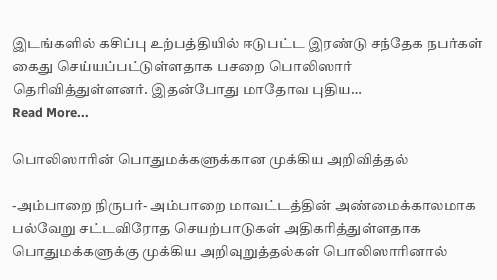இடங்களில் கசிப்பு உற்பத்தியில் ஈடுபட்ட இரண்டு சந்தேக நபர்கள் கைது செய்யப்பட்டுள்ளதாக பசறை பொலிஸார் தெரிவித்துள்ளனர். இதன்போது மாதோவ புதிய…
Read More...

பொலிஸாரின் பொதுமக்களுக்கான முக்கிய அறிவித்தல்

-அம்பாறை நிருபர்- அம்பாறை மாவட்டத்தின் அண்மைக்காலமாக பல்வேறு சட்டவிரோத செயற்பாடுகள் அதிகரித்துள்ளதாக பொதுமக்களுக்கு முக்கிய அறிவுறுத்தல்கள் பொலிஸாரினால்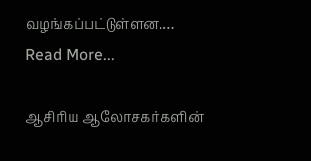வழங்கப்பட்டுள்ளன.…
Read More...

ஆசிரிய ஆலோசகர்களின்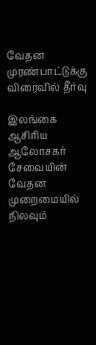வேதன முரண்பாட்டுக்கு விரைவில் தீர்வு

இலங்கை ஆசிரிய ஆலோசகர் சேவையின் வேதன முறைமையில் நிலவும்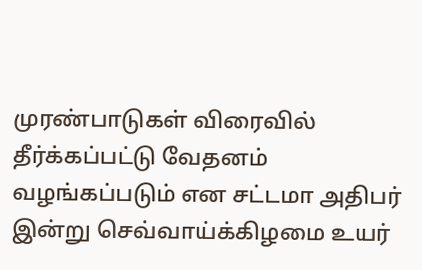முரண்பாடுகள் விரைவில் தீர்க்கப்பட்டு வேதனம் வழங்கப்படும் என சட்டமா அதிபர் இன்று செவ்வாய்க்கிழமை உயர்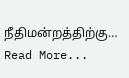நீதிமன்றத்திற்கு…
Read More...